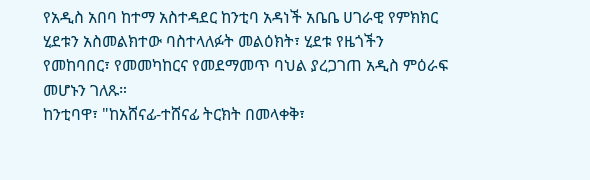የአዲስ አበባ ከተማ አስተዳደር ከንቲባ አዳነች አቤቤ ሀገራዊ የምክክር ሂደቱን አስመልክተው ባስተላለፉት መልዕክት፣ ሂደቱ የዜጎችን የመከባበር፣ የመመካከርና የመደማመጥ ባህል ያረጋገጠ አዲስ ምዕራፍ መሆኑን ገለጹ።
ከንቲባዋ፣ "ከአሸናፊ-ተሸናፊ ትርክት በመላቀቅ፣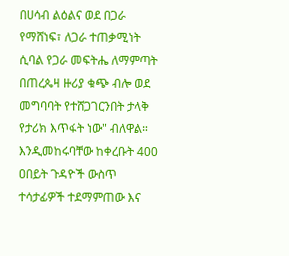በሀሳብ ልዕልና ወደ በጋራ የማሸነፍ፣ ለጋራ ተጠቃሚነት ሲባል የጋራ መፍትሔ ለማምጣት በጠረጴዛ ዙሪያ ቁጭ ብሎ ወደ መግባባት የተሸጋገርንበት ታላቅ የታሪክ እጥፋት ነው" ብለዋል።
እንዲመከሩባቸው ከቀረቡት 400 ዐበይት ጉዳዮች ውስጥ ተሳታፊዎች ተደማምጠው እና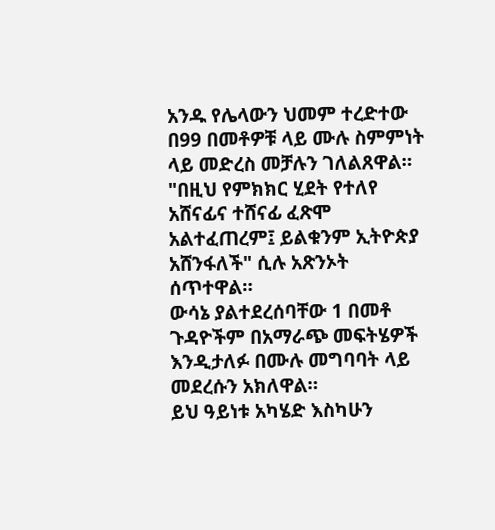አንዱ የሌላውን ህመም ተረድተው በ99 በመቶዎቹ ላይ ሙሉ ስምምነት ላይ መድረስ መቻሉን ገለልጸዋል።
"በዚህ የምክክር ሂደት የተለየ አሸናፊና ተሸናፊ ፈጽሞ አልተፈጠረም፤ ይልቁንም ኢትዮጵያ አሸንፋለች" ሲሉ አጽንኦት ሰጥተዋል።
ውሳኔ ያልተደረሰባቸው 1 በመቶ ጉዳዮችም በአማራጭ መፍትሄዎች እንዲታለፉ በሙሉ መግባባት ላይ መደረሱን አክለዋል።
ይህ ዓይነቱ አካሄድ እስካሁን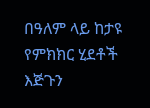በዓለም ላይ ከታዩ የምክክር ሂደቶች እጅጉን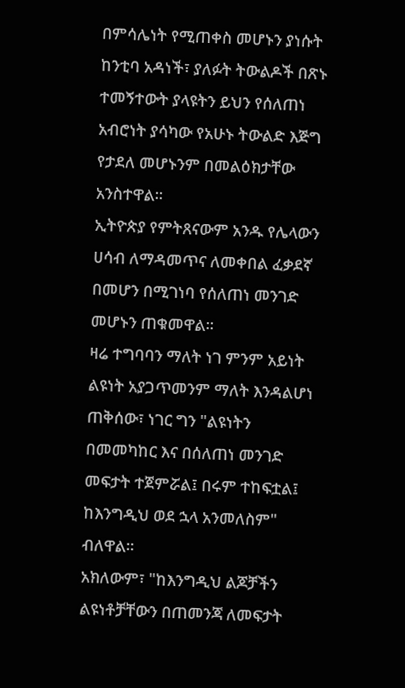በምሳሌነት የሚጠቀስ መሆኑን ያነሱት ከንቲባ አዳነች፣ ያለፉት ትውልዶች በጽኑ ተመኝተውት ያላዩትን ይህን የሰለጠነ አብሮነት ያሳካው የአሁኑ ትውልድ እጅግ የታደለ መሆኑንም በመልዕክታቸው አንስተዋል።
ኢትዮጵያ የምትጸናውም አንዱ የሌላውን ሀሳብ ለማዳመጥና ለመቀበል ፈቃደኛ በመሆን በሚገነባ የሰለጠነ መንገድ መሆኑን ጠቁመዋል።
ዛሬ ተግባባን ማለት ነገ ምንም አይነት ልዩነት አያጋጥመንም ማለት እንዳልሆነ ጠቅሰው፣ ነገር ግን "ልዩነትን በመመካከር እና በሰለጠነ መንገድ መፍታት ተጀምሯል፤ በሩም ተከፍቷል፤ ከእንግዲህ ወደ ኋላ አንመለስም" ብለዋል።
አክለውም፣ "ከእንግዲህ ልጆቻችን ልዩነቶቻቸውን በጠመንጃ ለመፍታት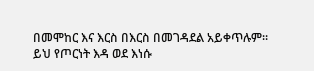በመሞከር እና እርስ በእርስ በመገዳደል አይቀጥሉም። ይህ የጦርነት እዳ ወደ እነሱ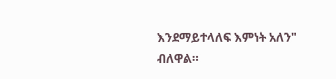እንደማይተላለፍ እምነት አለን" ብለዋል።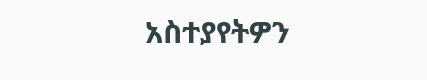አስተያየትዎን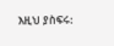እዚህ ያስፍሩ: